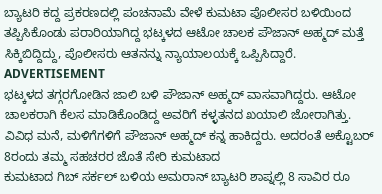ಬ್ಯಾಟರಿ ಕದ್ದ ಪ್ರಕರಣದಲ್ಲಿ ಪಂಚನಾಮೆ ವೇಳೆ ಕುಮಟಾ ಪೊಲೀಸರ ಬಳಿಯಿಂದ ತಪ್ಪಿಸಿಕೊಂಡು ಪರಾರಿಯಾಗಿದ್ದ ಭಟ್ಕಳದ ಆಟೋ ಚಾಲಕ ಪೌಜಾನ್ ಅಹ್ಮದ್ ಮತ್ತೆ ಸಿಕ್ಕಿಬಿದ್ದಿದ್ದು, ಪೊಲೀಸರು ಆತನನ್ನು ನ್ಯಾಯಾಲಯಕ್ಕೆ ಒಪ್ಪಿಸಿದ್ದಾರೆ.
ADVERTISEMENT
ಭಟ್ಕಳದ ತಗ್ಗರಗೋಡಿನ ಜಾಲಿ ಬಳಿ ಪೌಜಾನ್ ಅಹ್ಮದ್ ವಾಸವಾಗಿದ್ದರು. ಆಟೋ ಚಾಲಕರಾಗಿ ಕೆಲಸ ಮಾಡಿಕೊಂಡಿದ್ದ ಅವರಿಗೆ ಕಳ್ಳತನದ ಖಯಾಲಿ ಜೋರಾಗಿತ್ತು. ವಿವಿಧ ಮನೆ, ಮಳಿಗೆಗಳಿಗೆ ಪೌಜಾನ್ ಅಹ್ಮದ್ ಕನ್ನ ಹಾಕಿದ್ದರು. ಅದರಂತೆ ಅಕ್ಟೊಬರ್ 8ರಂದು ತಮ್ಮ ಸಹಚರರ ಜೊತೆ ಸೇರಿ ಕುಮಟಾದ
ಕುಮಟಾದ ಗಿಬ್ ಸರ್ಕಲ್ ಬಳಿಯ ಅಮರಾನ್ ಬ್ಯಾಟರಿ ಶಾಪ್ನಲ್ಲಿ 8 ಸಾವಿರ ರೂ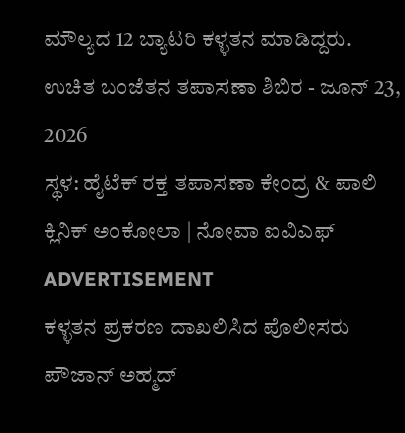ಮೌಲ್ಯದ 12 ಬ್ಯಾಟರಿ ಕಳ್ಳತನ ಮಾಡಿದ್ದರು.
ಉಚಿತ ಬಂಜೆತನ ತಪಾಸಣಾ ಶಿಬಿರ - ಜೂನ್ 23, 2026
ಸ್ಥಳ: ಹೈಟೆಕ್ ರಕ್ತ ತಪಾಸಣಾ ಕೇಂದ್ರ & ಪಾಲಿ ಕ್ಲಿನಿಕ್ ಅಂಕೋಲಾ | ನೋವಾ ಐವಿಎಫ್
ADVERTISEMENT
ಕಳ್ಳತನ ಪ್ರಕರಣ ದಾಖಲಿಸಿದ ಪೊಲೀಸರು ಪೌಜಾನ್ ಅಹ್ಮದ್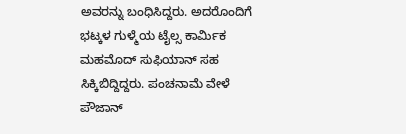ಅವರನ್ನು ಬಂಧಿಸಿದ್ದರು. ಅದರೊಂದಿಗೆ ಭಟ್ಕಳ ಗುಳ್ಮೆಯ ಟೈಲ್ಸ ಕಾರ್ಮಿಕ ಮಹಮೊದ್ ಸುಫಿಯಾನ್ ಸಹ ಸಿಕ್ಕಿಬಿದ್ದಿದ್ದರು. ಪಂಚನಾಮೆ ವೇಳೆ ಪೌಜಾನ್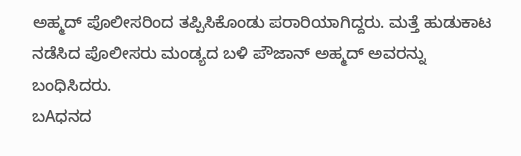ಅಹ್ಮದ್ ಪೊಲೀಸರಿಂದ ತಪ್ಪಿಸಿಕೊಂಡು ಪರಾರಿಯಾಗಿದ್ದರು. ಮತ್ತೆ ಹುಡುಕಾಟ ನಡೆಸಿದ ಪೊಲೀಸರು ಮಂಡ್ಯದ ಬಳಿ ಪೌಜಾನ್ ಅಹ್ಮದ್ ಅವರನ್ನು ಬಂಧಿಸಿದರು.
ಬAಧನದ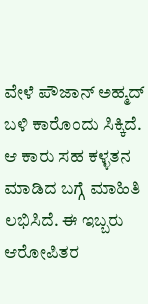ವೇಳೆ ಪೌಜಾನ್ ಅಹ್ಮದ್ ಬಳಿ ಕಾರೊಂದು ಸಿಕ್ಕಿದೆ. ಆ ಕಾರು ಸಹ ಕಳ್ಳತನ ಮಾಡಿದ ಬಗ್ಗೆ ಮಾಹಿತಿ ಲಭಿಸಿದೆ. ಈ ಇಬ್ಬರು ಆರೋಪಿತರ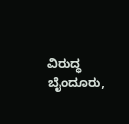ವಿರುದ್ಧ ಬೈಂದೂರು,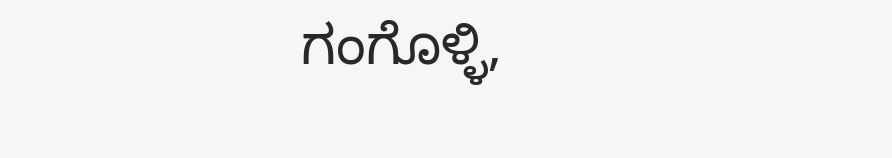ಗಂಗೊಳ್ಳಿ,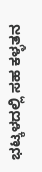ಭಟ್ಕಳದಲ್ಲಿ ಸಹ ಕಳ್ಳತನ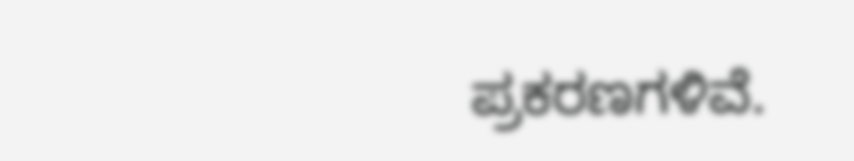ಪ್ರಕರಣಗಳಿವೆ.